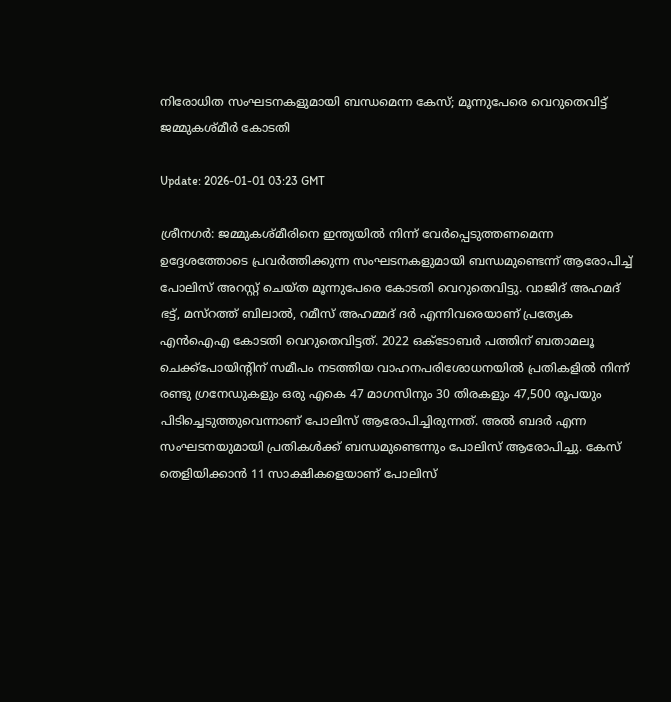നിരോധിത സംഘടനകളുമായി ബന്ധമെന്ന കേസ്; മൂന്നുപേരെ വെറുതെവിട്ട് ജമ്മുകശ്മീര്‍ കോടതി

Update: 2026-01-01 03:23 GMT

ശ്രീനഗര്‍: ജമ്മുകശ്മീരിനെ ഇന്ത്യയില്‍ നിന്ന് വേര്‍പ്പെടുത്തണമെന്ന ഉദ്ദേശത്തോടെ പ്രവര്‍ത്തിക്കുന്ന സംഘടനകളുമായി ബന്ധമുണ്ടെന്ന് ആരോപിച്ച് പോലിസ് അറസ്റ്റ് ചെയ്ത മൂന്നുപേരെ കോടതി വെറുതെവിട്ടു. വാജിദ് അഹമദ് ഭട്ട്, മസ്‌റത്ത് ബിലാല്‍, റമീസ് അഹമ്മദ് ദര്‍ എന്നിവരെയാണ് പ്രത്യേക എന്‍ഐഎ കോടതി വെറുതെവിട്ടത്. 2022 ഒക്ടോബര്‍ പത്തിന് ബതാമലൂ ചെക്ക്‌പോയിന്റിന് സമീപം നടത്തിയ വാഹനപരിശോധനയില്‍ പ്രതികളില്‍ നിന്ന് രണ്ടു ഗ്രനേഡുകളും ഒരു എകെ 47 മാഗസിനും 30 തിരകളും 47,500 രൂപയും പിടിച്ചെടുത്തുവെന്നാണ് പോലിസ് ആരോപിച്ചിരുന്നത്. അല്‍ ബദര്‍ എന്ന സംഘടനയുമായി പ്രതികള്‍ക്ക് ബന്ധമുണ്ടെന്നും പോലിസ് ആരോപിച്ചു. കേസ് തെളിയിക്കാന്‍ 11 സാക്ഷികളെയാണ് പോലിസ്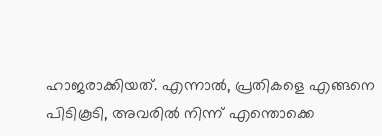ഹാജരാക്കിയത്. എന്നാല്‍, പ്രതികളെ എങ്ങനെ പിടികൂടി, അവരില്‍ നിന്ന് എന്തൊക്കെ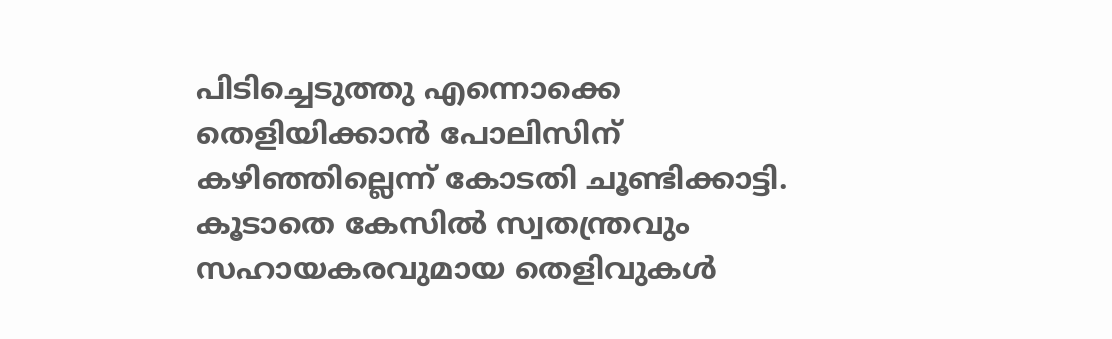പിടിച്ചെടുത്തു എന്നൊക്കെ തെളിയിക്കാന്‍ പോലിസിന് കഴിഞ്ഞില്ലെന്ന് കോടതി ചൂണ്ടിക്കാട്ടി. കൂടാതെ കേസില്‍ സ്വതന്ത്രവും സഹായകരവുമായ തെളിവുകള്‍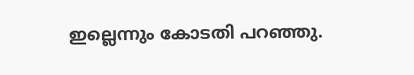ഇല്ലെന്നും കോടതി പറഞ്ഞു.